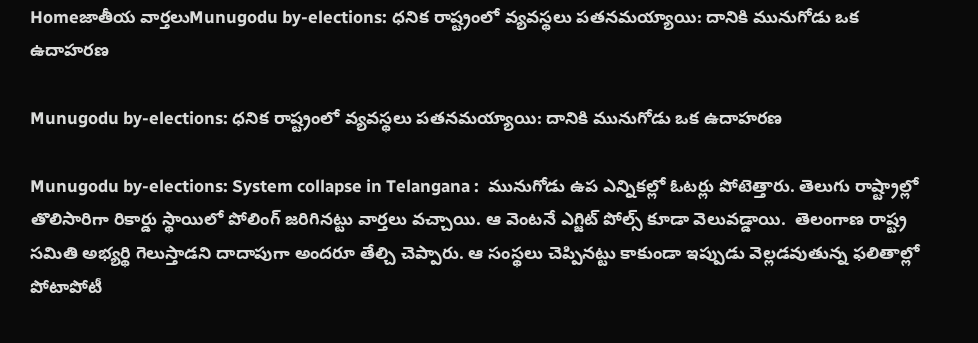Homeజాతీయ వార్తలుMunugodu by-elections: ధనిక రాష్ట్రంలో వ్యవస్థలు పతనమయ్యాయి: దానికి మునుగోడు ఒక ఉదాహరణ

Munugodu by-elections: ధనిక రాష్ట్రంలో వ్యవస్థలు పతనమయ్యాయి: దానికి మునుగోడు ఒక ఉదాహరణ

Munugodu by-elections: System collapse in Telangana :  మునుగోడు ఉప ఎన్నికల్లో ఓటర్లు పోటెత్తారు. తెలుగు రాష్ట్రాల్లో తొలిసారిగా రికార్డు స్థాయిలో పోలింగ్ జరిగినట్టు వార్తలు వచ్చాయి. ఆ వెంటనే ఎగ్జిట్ పోల్స్ కూడా వెలువడ్డాయి.  తెలంగాణ రాష్ట్ర సమితి అభ్యర్థి గెలుస్తాడని దాదాపుగా అందరూ తేల్చి చెప్పారు. ఆ సంస్థలు చెప్పినట్టు కాకుండా ఇప్పుడు వెల్లడవుతున్న ఫలితాల్లో పోటాపోటీ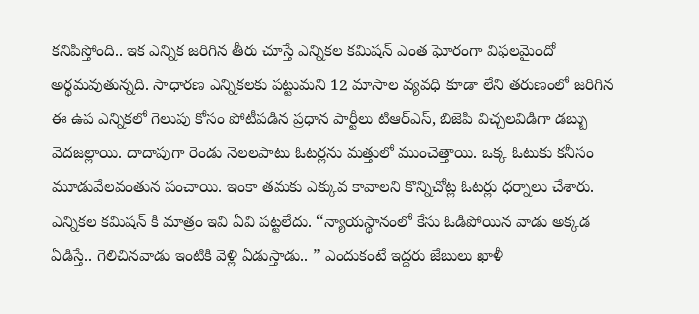కనిపిస్తోంది.. ఇక ఎన్నిక జరిగిన తీరు చూస్తే ఎన్నికల కమిషన్ ఎంత ఘోరంగా విఫలమైందో అర్థమవుతున్నది. సాధారణ ఎన్నికలకు పట్టుమని 12 మాసాల వ్యవధి కూడా లేని తరుణంలో జరిగిన ఈ ఉప ఎన్నికలో గెలుపు కోసం పోటీపడిన ప్రధాన పార్టీలు టిఆర్ఎస్, బిజెపి విచ్చలవిడిగా డబ్బు వెదజల్లాయి. దాదాపుగా రెండు నెలలపాటు ఓటర్లను మత్తులో ముంచెత్తాయి. ఒక్క ఓటుకు కనీసం మూడువేలవంతున పంచాయి. ఇంకా తమకు ఎక్కువ కావాలని కొన్నిచోట్ల ఓటర్లు ధర్నాలు చేశారు. ఎన్నికల కమిషన్ కి మాత్రం ఇవి ఏవి పట్టలేదు. “న్యాయస్థానంలో కేసు ఓడిపోయిన వాడు అక్కడ ఏడిస్తే.. గెలిచినవాడు ఇంటికి వెళ్లి ఏడుస్తాడు.. ” ఎందుకంటే ఇద్దరు జేబులు ఖాళీ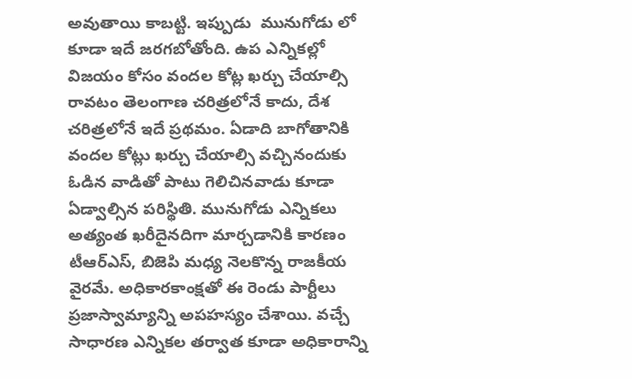అవుతాయి కాబట్టి. ఇప్పుడు  మునుగోడు లో కూడా ఇదే జరగబోతోంది. ఉప ఎన్నికల్లో విజయం కోసం వందల కోట్ల ఖర్చు చేయాల్సి రావటం తెలంగాణ చరిత్రలోనే కాదు, దేశ చరిత్రలోనే ఇదే ప్రథమం. ఏడాది బాగోతానికి వందల కోట్లు ఖర్చు చేయాల్సి వచ్చినందుకు ఓడిన వాడితో పాటు గెలిచినవాడు కూడా ఏడ్వాల్సిన పరిస్థితి. మునుగోడు ఎన్నికలు అత్యంత ఖరీదైనదిగా మార్చడానికి కారణం టీఆర్ఎస్, బిజెపి మధ్య నెలకొన్న రాజకీయ వైరమే. అధికారకాంక్షతో ఈ రెండు పార్టీలు ప్రజాస్వామ్యాన్ని అపహస్యం చేశాయి. వచ్చే సాధారణ ఎన్నికల తర్వాత కూడా అధికారాన్ని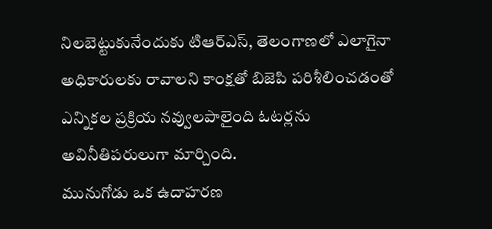నిలబెట్టుకునేందుకు టిఆర్ఎస్, తెలంగాణలో ఎలాగైనా అధికారులకు రావాలని కాంక్షతో బిజెపి పరిశీలించడంతో ఎన్నికల ప్రక్రియ నవ్వులపాలైంది ఓటర్లను అవినీతిపరులుగా మార్చింది.
మునుగోడు ఒక ఉదాహరణ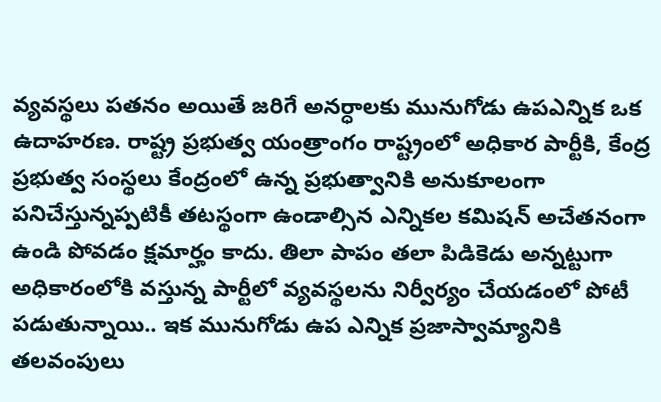వ్యవస్థలు పతనం అయితే జరిగే అనర్ధాలకు మునుగోడు ఉపఎన్నిక ఒక ఉదాహరణ. రాష్ట్ర ప్రభుత్వ యంత్రాంగం రాష్ట్రంలో అధికార పార్టీకి, కేంద్ర ప్రభుత్వ సంస్థలు కేంద్రంలో ఉన్న ప్రభుత్వానికి అనుకూలంగా పనిచేస్తున్నప్పటికీ తటస్థంగా ఉండాల్సిన ఎన్నికల కమిషన్ అచేతనంగా ఉండి పోవడం క్షమార్హం కాదు. తిలా పాపం తలా పిడికెడు అన్నట్టుగా అధికారంలోకి వస్తున్న పార్టీలో వ్యవస్థలను నిర్వీర్యం చేయడంలో పోటీ పడుతున్నాయి.. ఇక మునుగోడు ఉప ఎన్నిక ప్రజాస్వామ్యానికి తలవంపులు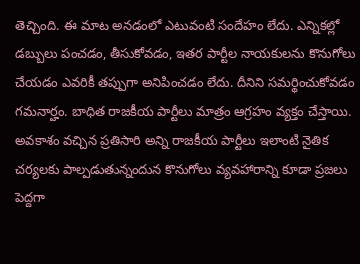తెచ్చింది. ఈ మాట అనడంలో ఎటువంటి సందేహం లేదు. ఎన్నికల్లో డబ్బులు పంచడం, తీసుకోవడం, ఇతర పార్టీల నాయకులను కొనుగోలు చేయడం ఎవరికీ తప్పుగా అనిపించడం లేదు. దీనిని సమర్థించుకోవడం గమనార్హం. బాధిత రాజకీయ పార్టీలు మాత్రం ఆగ్రహం వ్యక్తం చేస్తాయి. అవకాశం వచ్చిన ప్రతిసారి అన్ని రాజకీయ పార్టీలు ఇలాంటి నైతిక చర్యలకు పాల్పడుతున్నందున కొనుగోలు వ్యవహారాన్ని కూడా ప్రజలు పెద్దగా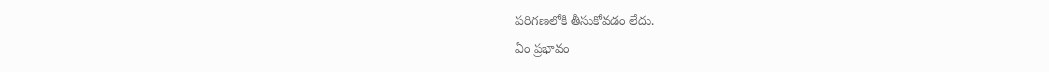పరిగణలోకి తీసుకోవడం లేదు.
ఏం ప్రభావం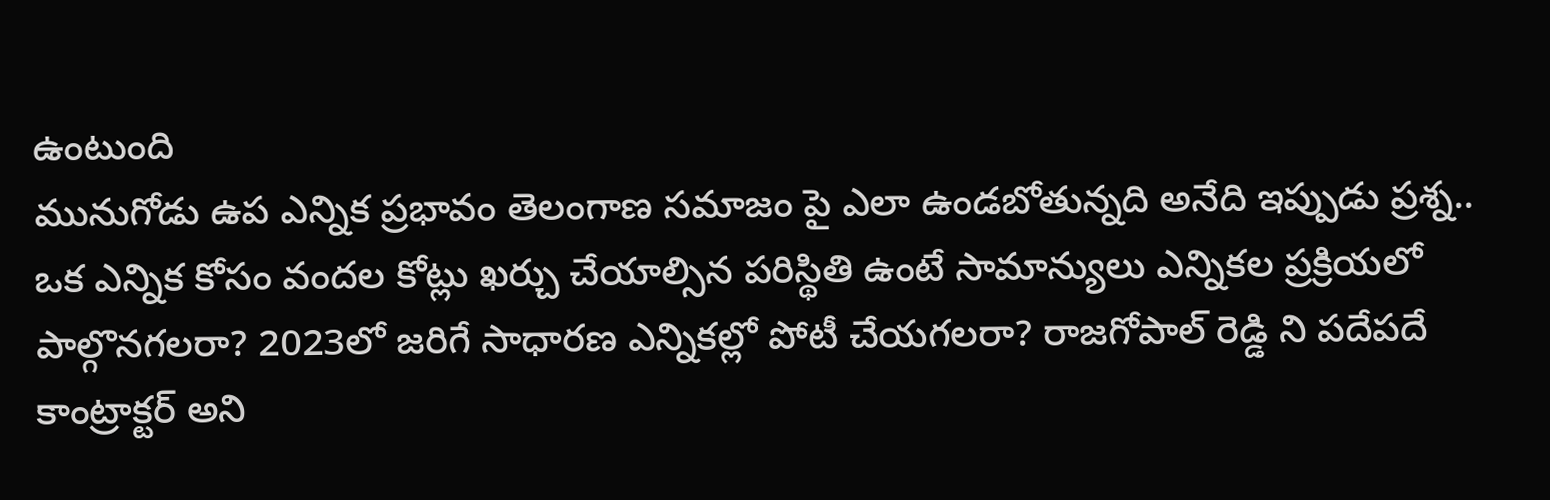ఉంటుంది
మునుగోడు ఉప ఎన్నిక ప్రభావం తెలంగాణ సమాజం పై ఎలా ఉండబోతున్నది అనేది ఇప్పుడు ప్రశ్న.. ఒక ఎన్నిక కోసం వందల కోట్లు ఖర్చు చేయాల్సిన పరిస్థితి ఉంటే సామాన్యులు ఎన్నికల ప్రక్రియలో పాల్గొనగలరా? 2023లో జరిగే సాధారణ ఎన్నికల్లో పోటీ చేయగలరా? రాజగోపాల్ రెడ్డి ని పదేపదే కాంట్రాక్టర్ అని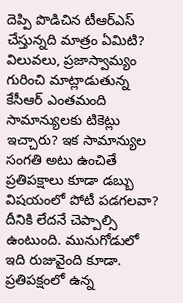దెప్పి పొడిచిన టీఆర్ఎస్ చేస్తున్నది మాత్రం ఏమిటి? విలువలు, ప్రజాస్వామ్యం గురించి మాట్లాడుతున్న కేసీఆర్ ఎంతమంది సామాన్యులకు టికెట్లు ఇచ్చారు? ఇక సామాన్యుల సంగతి అటు ఉంచితే ప్రతిపక్షాలు కూడా డబ్బు విషయంలో పోటీ పడగలవా? దీనికి లేదనే చెప్పాల్సి ఉంటుంది. మునుగోడులో ఇది రుజువైంది కూడా. ప్రతిపక్షంలో ఉన్న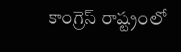కాంగ్రెస్ రాష్ట్రంలో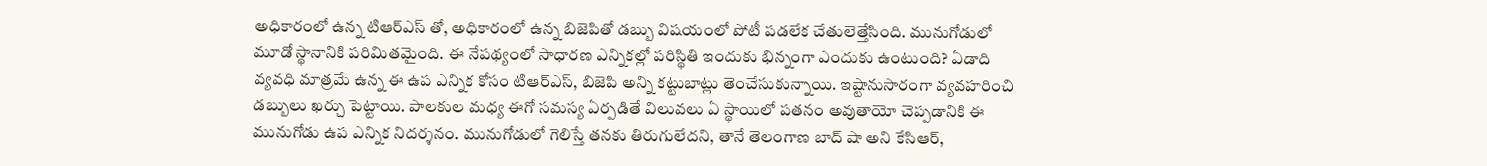అధికారంలో ఉన్న టిఆర్ఎస్ తో, అధికారంలో ఉన్న బిజెపితో డబ్బు విషయంలో పోటీ పడలేక చేతులెత్తేసింది. మునుగోడులో మూడో స్థానానికి పరిమితమైంది. ఈ నేపథ్యంలో సాధారణ ఎన్నికల్లో పరిస్థితి ఇందుకు భిన్నంగా ఎందుకు ఉంటుంది? ఏడాది వ్యవధి మాత్రమే ఉన్న ఈ ఉప ఎన్నిక కోసం టిఆర్ఎస్, బిజెపి అన్ని కట్టుబాట్లు తెంచేసుకున్నాయి. ఇష్టానుసారంగా వ్యవహరించి డబ్బులు ఖర్చు పెట్టాయి. పాలకుల మధ్య ఈగో సమస్య ఏర్పడితే విలువలు ఏ స్థాయిలో పతనం అవుతాయో చెప్పడానికి ఈ మునుగోడు ఉప ఎన్నిక నిదర్శనం. మునుగోడులో గెలిస్తే తనకు తిరుగులేదని, తానే తెలంగాణ బాద్ షా అని కేసిఆర్,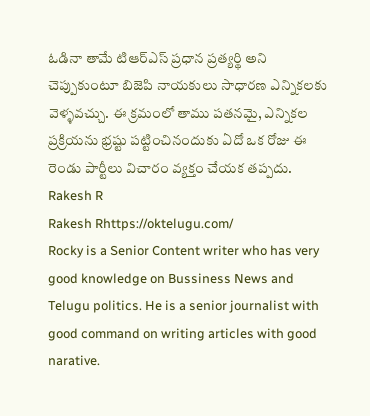ఓడినా తామే టిఆర్ఎస్ ప్రధాన ప్రత్యర్థి అని చెప్పుకుంటూ బిజెపి నాయకులు సాధారణ ఎన్నికలకు వెళ్ళవచ్చు. ఈ క్రమంలో తాము పతనమై, ఎన్నికల ప్రక్రియను భ్రష్టు పట్టించినందుకు ఏదో ఒక రోజు ఈ రెండు పార్టీలు విచారం వ్యక్తం చేయక తప్పదు.
Rakesh R
Rakesh Rhttps://oktelugu.com/
Rocky is a Senior Content writer who has very good knowledge on Bussiness News and Telugu politics. He is a senior journalist with good command on writing articles with good narative.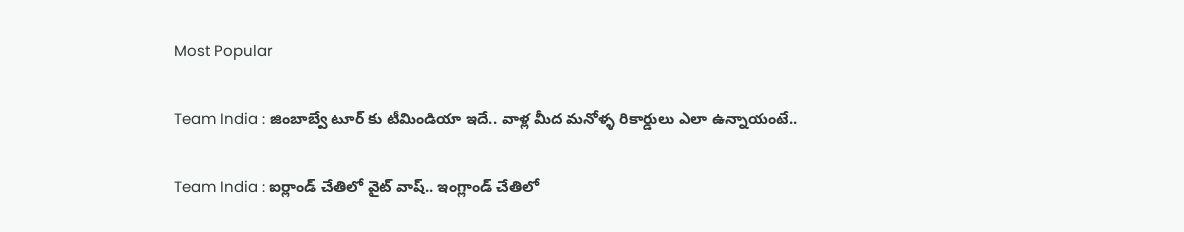Most Popular

Team India : జింబాబ్వే టూర్ కు టీమిండియా ఇదే.. వాళ్ల మీద మనోళ్ళ రికార్డులు ఎలా ఉన్నాయంటే..

Team India : ఐర్లాండ్ చేతిలో వైట్ వాష్.. ఇంగ్లాండ్ చేతిలో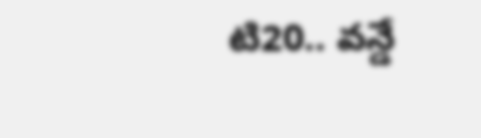టి20.. వన్డే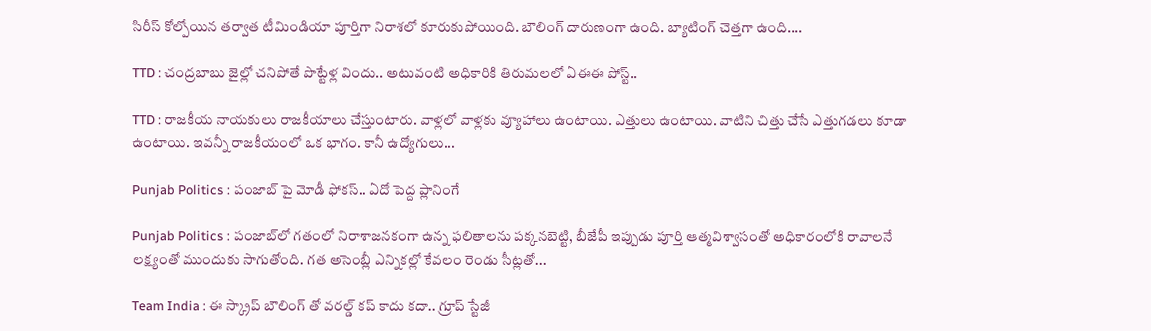సిరీస్ కోల్పోయిన తర్వాత టీమిండియా పూర్తిగా నిరాశలో కూరుకుపోయింది. బౌలింగ్ దారుణంగా ఉంది. బ్యాటింగ్ చెత్తగా ఉంది....

TTD : చంద్రబాబు జైల్లో చనిపోతే పొట్టేళ్ల విందు.. అటువంటి అధికారికి తిరుమలలో ఏఈఈ పోస్ట్..

TTD : రాజకీయ నాయకులు రాజకీయాలు చేస్తుంటారు. వాళ్లలో వాళ్లకు వ్యూహాలు ఉంటాయి. ఎత్తులు ఉంటాయి. వాటిని చిత్తు చేసే ఎత్తుగడలు కూడా ఉంటాయి. ఇవన్నీ రాజకీయంలో ఒక భాగం. కానీ ఉద్యోగులు...

Punjab Politics : పంజాబ్ పై మోడీ ఫోకస్.. ఏదో పెద్ద ప్లానింగే

Punjab Politics : పంజాబ్‌లో గతంలో నిరాశాజనకంగా ఉన్న ఫలితాలను పక్కనబెట్టి, బీజేపీ ఇప్పుడు పూర్తి ఆత్మవిశ్వాసంతో అధికారంలోకి రావాలనే లక్ష్యంతో ముందుకు సాగుతోంది. గత అసెంబ్లీ ఎన్నికల్లో కేవలం రెండు సీట్లతో...

Team India : ఈ స్క్రాప్ బౌలింగ్ తో వరల్డ్ కప్ కాదు కదా.. గ్రూప్ స్టేజీ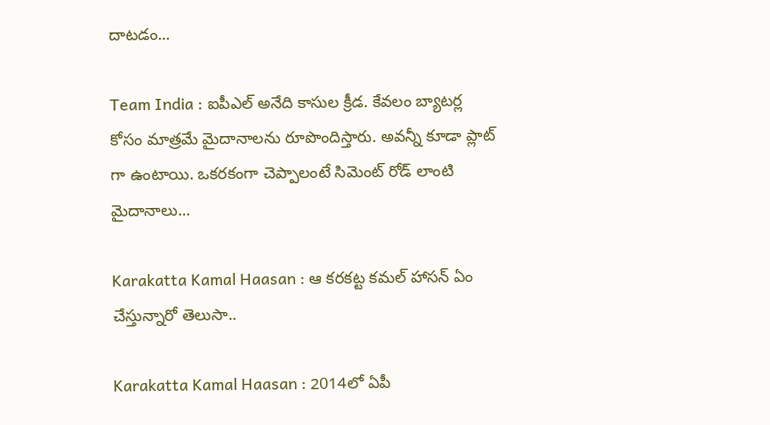దాటడం...

Team India : ఐపీఎల్ అనేది కాసుల క్రీడ. కేవలం బ్యాటర్ల కోసం మాత్రమే మైదానాలను రూపొందిస్తారు. అవన్నీ కూడా ప్లాట్ గా ఉంటాయి. ఒకరకంగా చెప్పాలంటే సిమెంట్ రోడ్ లాంటి మైదానాలు...

Karakatta Kamal Haasan : ఆ కరకట్ట కమల్ హాసన్ ఏం చేస్తున్నారో తెలుసా..

Karakatta Kamal Haasan : 2014లో ఏపీ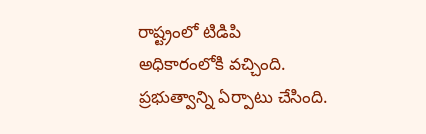రాష్ట్రంలో టిడిపి అధికారంలోకి వచ్చింది. ప్రభుత్వాన్ని ఏర్పాటు చేసింది.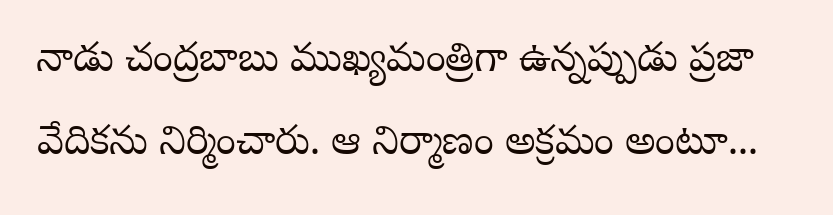నాడు చంద్రబాబు ముఖ్యమంత్రిగా ఉన్నప్పుడు ప్రజా వేదికను నిర్మించారు. ఆ నిర్మాణం అక్రమం అంటూ...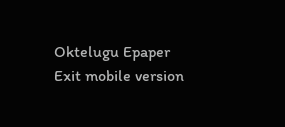Oktelugu Epaper
Exit mobile version